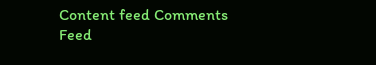Content feed Comments Feed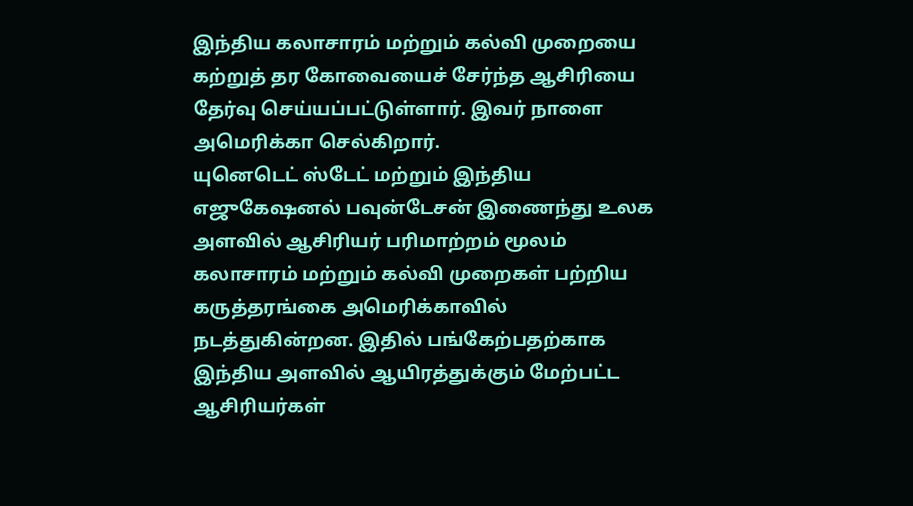இந்திய கலாசாரம் மற்றும் கல்வி முறையை கற்றுத் தர கோவையைச் சேர்ந்த ஆசிரியை தேர்வு செய்யப்பட்டுள்ளார். இவர் நாளை அமெரிக்கா செல்கிறார்.
யுனெடெட் ஸ்டேட் மற்றும் இந்திய எஜுகேஷனல் பவுன்டேசன் இணைந்து உலக அளவில் ஆசிரியர் பரிமாற்றம் மூலம் கலாசாரம் மற்றும் கல்வி முறைகள் பற்றிய கருத்தரங்கை அமெரிக்காவில் நடத்துகின்றன. இதில் பங்கேற்பதற்காக இந்திய அளவில் ஆயிரத்துக்கும் மேற்பட்ட ஆசிரியர்கள்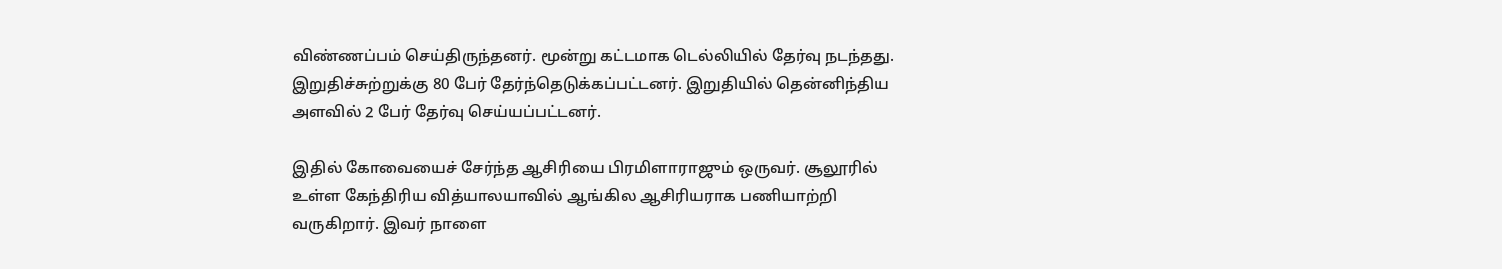விண்ணப்பம் செய்திருந்தனர். மூன்று கட்டமாக டெல்லியில் தேர்வு நடந்தது. இறுதிச்சுற்றுக்கு 80 பேர் தேர்ந்தெடுக்கப்பட்டனர். இறுதியில் தென்னிந்திய அளவில் 2 பேர் தேர்வு செய்யப்பட்டனர்.

இதில் கோவையைச் சேர்ந்த ஆசிரியை பிரமிளாராஜும் ஒருவர். சூலூரில் உள்ள கேந்திரிய வித்யாலயாவில் ஆங்கில ஆசிரியராக பணியாற்றி வருகிறார். இவர் நாளை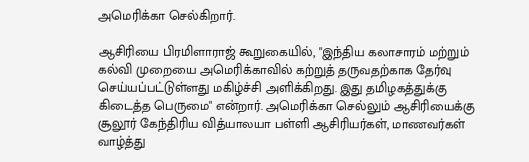அமெரிக்கா செல்கிறார்.

ஆசிரியை பிரமிளாராஜ் கூறுகையில், "இந்திய கலாசாரம் மற்றும் கல்வி முறையை அமெரிக்காவில் கற்றுத் தருவதற்காக தேர்வு செய்யப்பட்டுள்ளது மகிழ்ச்சி அளிக்கிறது. இது தமிழகத்துக்கு கிடைத்த பெருமை" என்றார். அமெரிக்கா செல்லும் ஆசிரியைக்கு சூலூர் கேந்திரிய வித்யாலயா பள்ளி ஆசிரியர்கள், மாணவர்கள் வாழ்த்து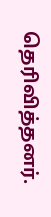தெரிவித்தனர்.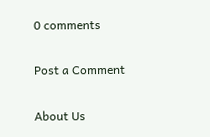0 comments

Post a Comment

About Us